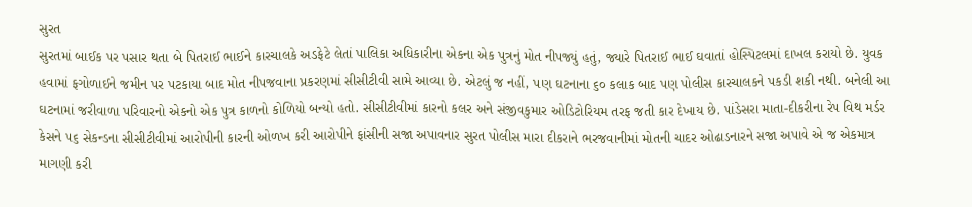સુરત
સુરતમાં બાઈક પર પસાર થતા બે પિતરાઈ ભાઈને કારચાલકે અડફેટે લેતાં પાલિકા અધિકારીના એકના એક પુત્રનું મોત નીપજ્યું હતું, જ્યારે પિતરાઈ ભાઈ ઘવાતાં હોસ્પિટલમાં દાખલ કરાયો છે. યુવક હવામાં ફગોળાઈને જમીન પર પટકાયા બાદ મોત નીપજવાના પ્રકરણમાં સીસીટીવી સામે આવ્યા છે. એટલું જ નહીં, પણ ઘટનાના ૬૦ કલાક બાદ પણ પોલીસ કારચાલકને પકડી શકી નથી. બનેલી આ ઘટનામાં જરીવાળા પરિવારનો એકનો એક પુત્ર કાળનો કોળિયો બન્યો હતો. સીસીટીવીમાં કારનો કલર અને સંજીવકુમાર ઓડિટોરિયમ તરફ જતી કાર દેખાય છે. પાંડેસરા માતા-દીકરીના રેપ વિથ મર્ડર કેસને ૫૬ સેકન્ડના સીસીટીવીમાં આરોપીની કારની ઓળખ કરી આરોપીને ફાંસીની સજા અપાવનાર સુરત પોલીસ મારા દીકરાને ભરજવાનીમાં મોતની ચાદર ઓઢાડનારને સજા અપાવે એ જ એકમાત્ર માગણી કરી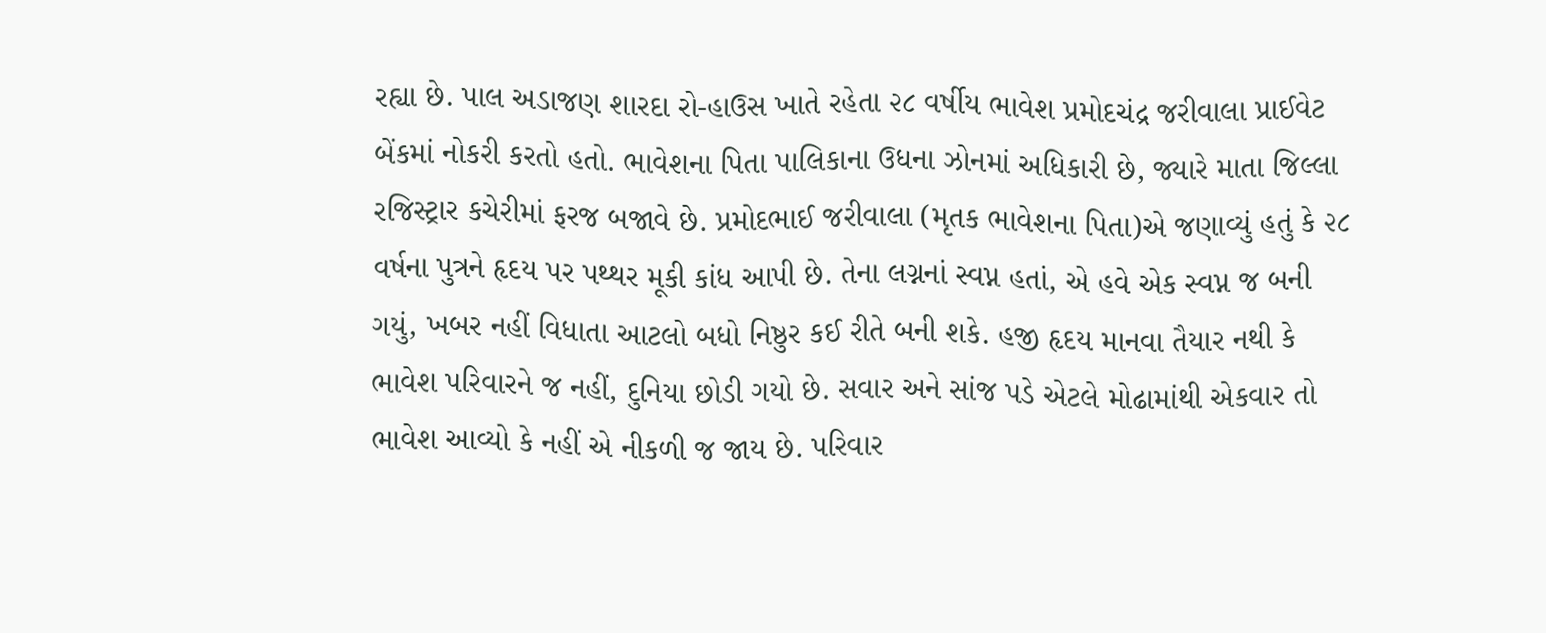રહ્યા છે. પાલ અડાજણ શારદા રો-હાઉસ ખાતે રહેતા ૨૮ વર્ષીય ભાવેશ પ્રમોદચંદ્ર જરીવાલા પ્રાઈવેટ બેંકમાં નોકરી કરતો હતો. ભાવેશના પિતા પાલિકાના ઉધના ઝોનમાં અધિકારી છે, જ્યારે માતા જિલ્લા રજિસ્ટ્રાર કચેરીમાં ફરજ બજાવે છે. પ્રમોદભાઈ જરીવાલા (મૃતક ભાવેશના પિતા)એ જણાવ્યું હતું કે ૨૮ વર્ષના પુત્રને હૃદય પર પથ્થર મૂકી કાંધ આપી છે. તેના લગ્નનાં સ્વપ્ન હતાં, એ હવે એક સ્વપ્ન જ બની ગયું, ખબર નહીં વિધાતા આટલો બધો નિષ્ઠુર કઈ રીતે બની શકે. હજી હૃદય માનવા તૈયાર નથી કે ભાવેશ પરિવારને જ નહીં, દુનિયા છોડી ગયો છે. સવાર અને સાંજ પડે એટલે મોઢામાંથી એકવાર તો ભાવેશ આવ્યો કે નહીં એ નીકળી જ જાય છે. પરિવાર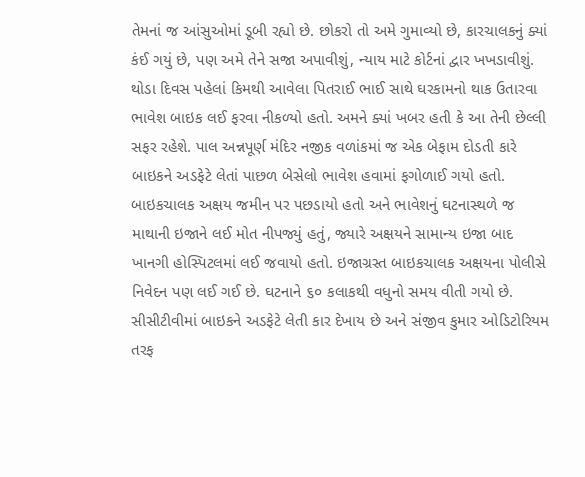તેમનાં જ આંસુઓમાં ડૂબી રહ્યો છે. છોકરો તો અમે ગુમાવ્યો છે, કારચાલકનું ક્યાં કંઈ ગયું છે, પણ અમે તેને સજા અપાવીશું, ન્યાય માટે કોર્ટનાં દ્વાર ખખડાવીશું. થોડા દિવસ પહેલાં કિમથી આવેલા પિતરાઈ ભાઈ સાથે ઘરકામનો થાક ઉતારવા ભાવેશ બાઇક લઈ ફરવા નીકળ્યો હતો. અમને ક્યાં ખબર હતી કે આ તેની છેલ્લી સફર રહેશે. પાલ અન્નપૂર્ણ મંદિર નજીક વળાંકમાં જ એક બેફામ દોડતી કારે બાઇકને અડફેટે લેતાં પાછળ બેસેલો ભાવેશ હવામાં ફગોળાઈ ગયો હતો. બાઇકચાલક અક્ષય જમીન પર પછડાયો હતો અને ભાવેશનું ઘટનાસ્થળે જ માથાની ઇજાને લઈ મોત નીપજ્યું હતું, જ્યારે અક્ષયને સામાન્ય ઇજા બાદ ખાનગી હોસ્પિટલમાં લઈ જવાયો હતો. ઇજાગ્રસ્ત બાઇકચાલક અક્ષયના પોલીસે નિવેદન પણ લઈ ગઈ છે. ઘટનાને ૬૦ કલાકથી વધુનો સમય વીતી ગયો છે. સીસીટીવીમાં બાઇકને અડફેટે લેતી કાર દેખાય છે અને સંજીવ કુમાર ઓડિટોરિયમ તરફ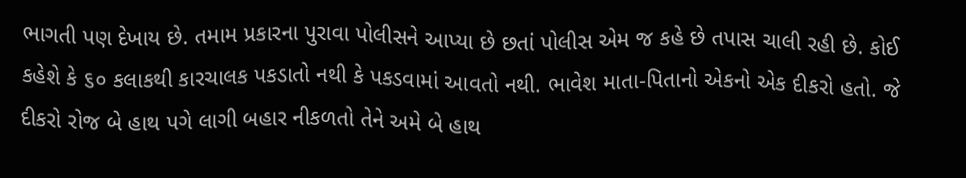ભાગતી પણ દેખાય છે. તમામ પ્રકારના પુરાવા પોલીસને આપ્યા છે છતાં પોલીસ એમ જ કહે છે તપાસ ચાલી રહી છે. કોઈ કહેશે કે ૬૦ કલાકથી કારચાલક પકડાતો નથી કે પકડવામાં આવતો નથી. ભાવેશ માતા-પિતાનો એકનો એક દીકરો હતો. જે દીકરો રોજ બે હાથ પગે લાગી બહાર નીકળતો તેને અમે બે હાથ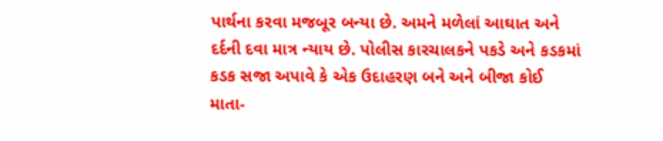પાર્થના કરવા મજબૂર બન્યા છે. અમને મળેલાં આઘાત અને દર્દની દવા માત્ર ન્યાય છે. પોલીસ કારચાલકને પકડે અને કડકમાં કડક સજા અપાવે કે એક ઉદાહરણ બને અને બીજા કોઈ માતા-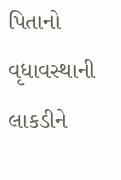પિતાનો વૃધાવસ્થાની લાકડીને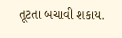તૂટતા બચાવી શકાય.